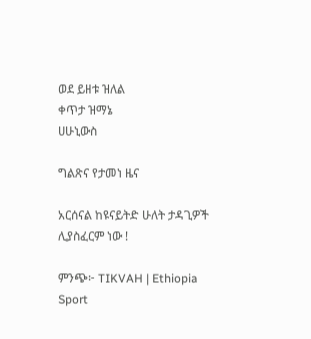ወደ ይዘቱ ዝለል
ቀጥታ ዝማኔ
ሀሁኒውስ

ግልጽና የታመነ ዜና

አርሰናል ከዩናይትድ ሁለት ታዳጊዎች ሊያስፈርም ነው !

ምንጭ፦ TIKVAH | Ethiopia Sport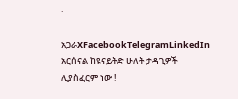·

አጋራXFacebookTelegramLinkedIn
አርሰናል ከዩናይትድ ሁለት ታዳጊዎች ሊያስፈርም ነው !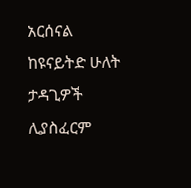አርሰናል ከዩናይትድ ሁለት ታዳጊዎች ሊያስፈርም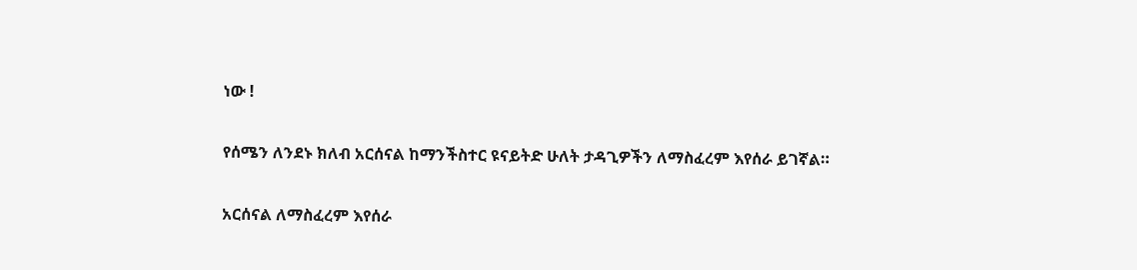ነው !

የሰሜን ለንደኑ ክለብ አርሰናል ከማንችስተር ዩናይትድ ሁለት ታዳጊዎችን ለማስፈረም እየሰራ ይገኛል።

አርሰናል ለማስፈረም እየሰራ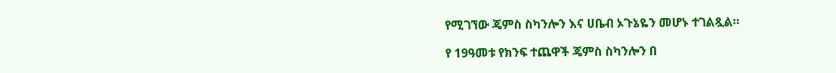የሚገኘው ጄምስ ስካንሎን እና ሀቤብ ኦጉኔዬን መሆኑ ተገልጿል።

የ 19ዓመቱ የክንፍ ተጨዋች ጄምስ ስካንሎን በ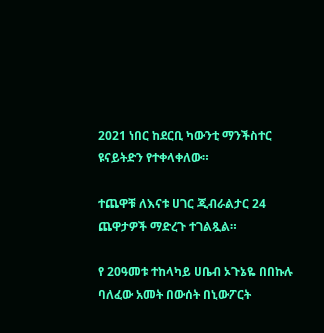2021 ነበር ከደርቢ ካውንቲ ማንችስተር ዩናይትድን የተቀላቀለው።

ተጨዋቹ ለእናቱ ሀገር ጂብራልታር 24 ጨዋታዎች ማድረጉ ተገልጿል።

የ 20ዓመቱ ተከላካይ ሀቤብ ኦጉኔዬ በበኩሉ ባለፈው አመት በውሰት በኒውፖርት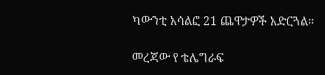ካውንቲ አሳልፎ 21 ጨዋታዎች አድርጓል።

መረጃው የ ቴሌግራፍ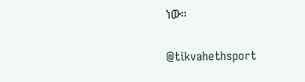ነው።

@tikvahethsport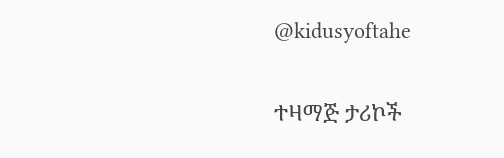@kidusyoftahe

ተዛማጅ ታሪኮች